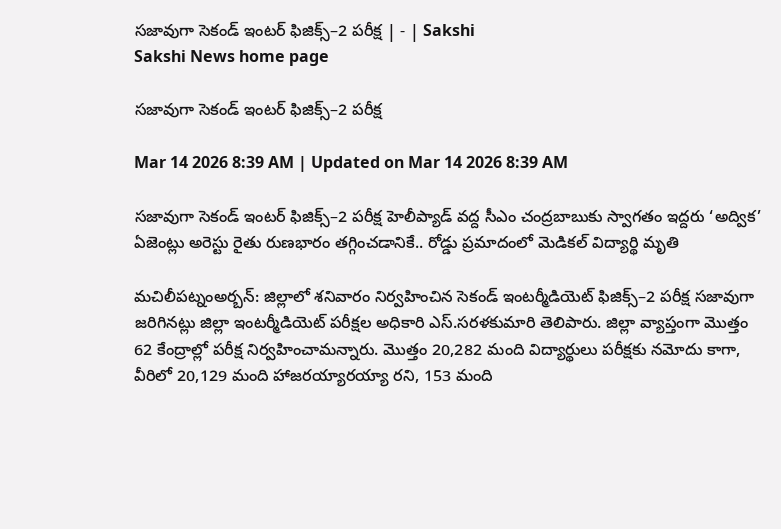సజావుగా సెకండ్‌ ఇంటర్‌ ఫిజిక్స్‌–2 పరీక్ష | - | Sakshi
Sakshi News home page

సజావుగా సెకండ్‌ ఇంటర్‌ ఫిజిక్స్‌–2 పరీక్ష

Mar 14 2026 8:39 AM | Updated on Mar 14 2026 8:39 AM

సజావుగా సెకండ్‌ ఇంటర్‌ ఫిజిక్స్‌–2 పరీక్ష హెలీప్యాడ్‌ వద్ద సీఎం చంద్రబాబుకు స్వాగతం ఇద్దరు ‘అద్విక’ ఏజెంట్లు అరెస్టు రైతు రుణభారం తగ్గించడానికే.. రోడ్డు ప్రమాదంలో మెడికల్‌ విద్యార్థి మృతి

మచిలీపట్నంఅర్బన్‌: జిల్లాలో శనివారం నిర్వహించిన సెకండ్‌ ఇంటర్మీడియెట్‌ ఫిజిక్స్‌–2 పరీక్ష సజావుగా జరిగినట్లు జిల్లా ఇంటర్మీడియెట్‌ పరీక్షల అధికారి ఎస్‌.సరళకుమారి తెలిపారు. జిల్లా వ్యాప్తంగా మొత్తం 62 కేంద్రాల్లో పరీక్ష నిర్వహించామన్నారు. మొత్తం 20,282 మంది విద్యార్థులు పరీక్షకు నమోదు కాగా, వీరిలో 20,129 మంది హాజరయ్యారయ్యా రని, 153 మంది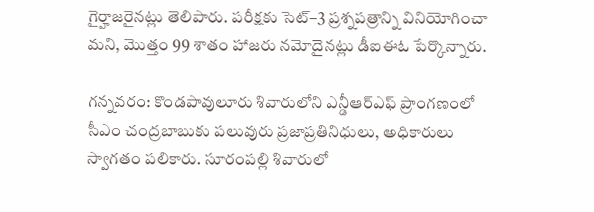గైర్హాజరైనట్లు తెలిపారు. పరీక్షకు సెట్‌–3 ప్రశ్నపత్రాన్ని వినియోగించా మని, మొత్తం 99 శాతం హాజరు నమోదైనట్లు డీఐఈఓ పేర్కొన్నారు.

గన్నవరం: కొండపావులూరు శివారులోని ఎన్డీఆర్‌ఎఫ్‌ ప్రాంగణంలో సీఎం చంద్రబాబుకు పలువురు ప్రజాప్రతినిధులు, అధికారులు స్వాగతం పలికారు. సూరంపల్లి శివారులో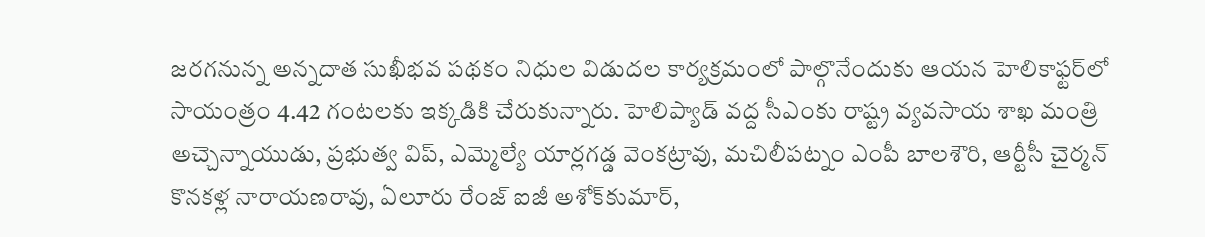జరగనున్న అన్నదాత సుఖీభవ పథకం నిధుల విడుదల కార్యక్రమంలో పాల్గొనేందుకు ఆయన హెలికాఫ్టర్‌లో సాయంత్రం 4.42 గంటలకు ఇక్కడికి చేరుకున్నారు. హెలిప్యాడ్‌ వద్ద సీఎంకు రాష్ట్ర వ్యవసాయ శాఖ మంత్రి అచ్చెన్నాయుడు, ప్రభుత్వ విప్‌, ఎమ్మెల్యే యార్లగడ్డ వెంకట్రావు, మచిలీపట్నం ఎంపీ బాలశౌరి, ఆర్టీసీ చైర్మన్‌ కొనకళ్ల నారాయణరావు, ఏలూరు రేంజ్‌ ఐజీ అశోక్‌కుమార్‌,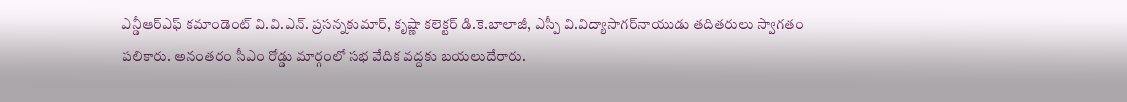ఎన్డీఆర్‌ఎఫ్‌ కమాండెంట్‌ వి.వి.ఎన్‌. ప్రసన్నకుమార్‌, కృష్ణా కలెక్టర్‌ డి.కె.బాలాజీ, ఎస్పీ వి.విద్యాసాగర్‌నాయుడు తదితరులు స్వాగతం పలికారు. అనంతరం సీఎం రోడ్డు మార్గంలో సభ వేదిక వద్దకు బయలుదేరారు.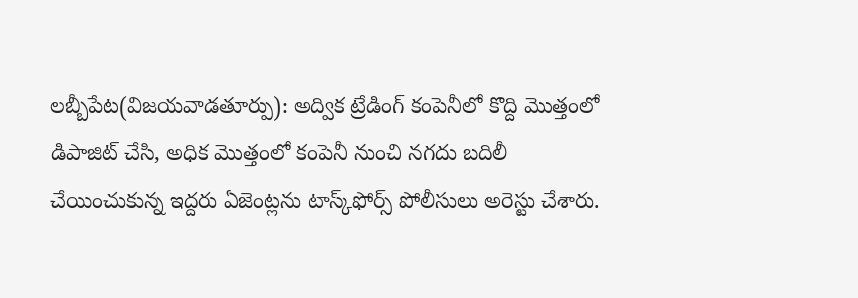లబ్బీపేట(విజయవాడతూర్పు): అద్విక ట్రేడింగ్‌ కంపెనీలో కొద్ది మొత్తంలో డిపాజిట్‌ చేసి, అధిక మొత్తంలో కంపెనీ నుంచి నగదు బదిలీ చేయించుకున్న ఇద్దరు ఏజెంట్లను టాస్క్‌ఫోర్స్‌ పోలీసులు అరెస్టు చేశారు.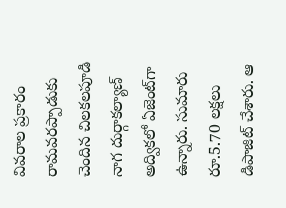వివరాల ప్రకారం రామవరప్పాడుకు చెందిన చిలకలపూడి నాగ దుర్గాకల్యాణ్‌ అద్వికలో ఏజెంట్‌గా ఉన్నారు. సుమారు రూ.5.70 లక్షలు డిపాజిట్‌ చేశారు. ఆ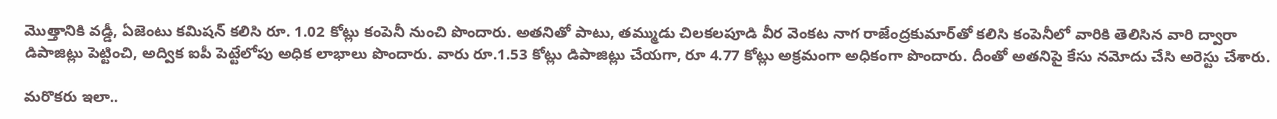మొత్తానికి వడ్డీ, ఏజెంటు కమిషన్‌ కలిసి రూ. 1.02 కోట్లు కంపెనీ నుంచి పొందారు. అతనితో పాటు, తమ్ముడు చిలకలపూడి వీర వెంకట నాగ రాజేంద్రకుమార్‌తో కలిసి కంపెనీలో వారికి తెలిసిన వారి ద్వారా డిపాజిట్లు పెట్టించి, అద్విక ఐపీ పెట్టేలోపు అధిక లాభాలు పొందారు. వారు రూ.1.53 కోట్లు డిపాజిట్లు చేయగా, రూ 4.77 కోట్లు అక్రమంగా అధికంగా పొందారు. దీంతో అతనిపై కేసు నమోదు చేసి అరెస్టు చేశారు.

మరొకరు ఇలా..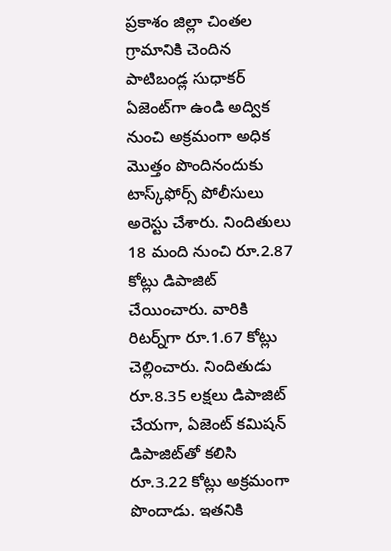ప్రకాశం జిల్లా చింతల గ్రామానికి చెందిన పాటిబండ్ల సుధాకర్‌ ఏజెంట్‌గా ఉండి అద్విక నుంచి అక్రమంగా అధిక మొత్తం పొందినందుకు టాస్క్‌ఫోర్స్‌ పోలీసులు అరెస్టు చేశారు. నిందితులు 18 మంది నుంచి రూ.2.87 కోట్లు డిపాజిట్‌ చేయించారు. వారికి రిటర్న్‌గా రూ.1.67 కోట్లు చెల్లించారు. నిందితుడు రూ.8.35 లక్షలు డిపాజిట్‌ చేయగా, ఏజెంట్‌ కమిషన్‌ డిపాజిట్‌తో కలిసి రూ.3.22 కోట్లు అక్రమంగా పొందాడు. ఇతనికి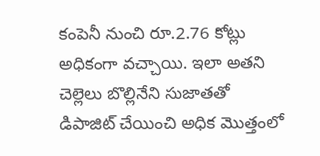కంపెనీ నుంచి రూ.2.76 కోట్లు అధికంగా వచ్చాయి. ఇలా అతని చెల్లెలు బొల్లినేని సుజాతతో డిపాజిట్‌ చేయించి అధిక మొత్తంలో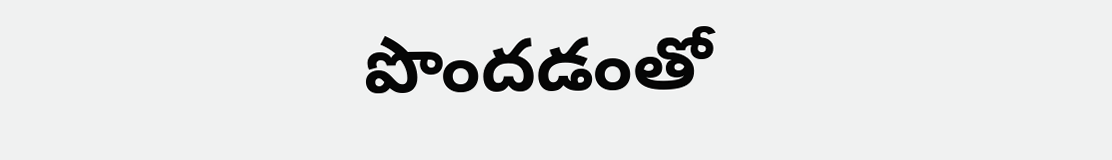పొందడంతో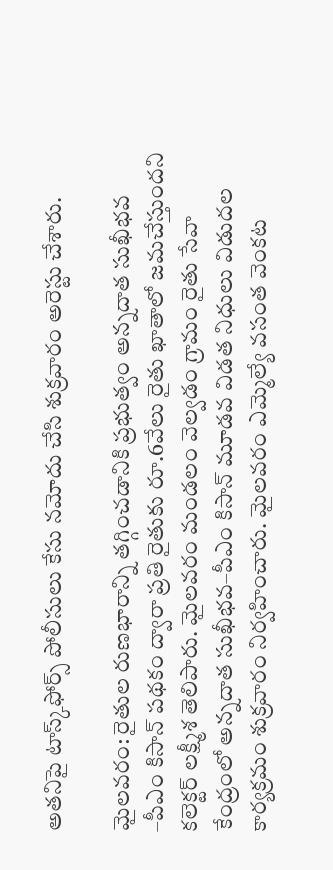అతనిపై టాస్క్‌ఫోర్స్‌ పోలీసులు కేసు నమోదు చేసి శుక్రవారం అరెస్టు చేశారు.

మైలవరం: రైతుల రుణభారాన్ని తగ్గించడానికి ప్రభుత్వం అన్నదాత సుఖీభవ –పీఎం కిసాన్‌ పథకం ద్వారా ప్రతి రైతుకు రూ.6వేలు రైతు ఖాతాలో జమచేస్తుందని కలెక్టర్‌ లక్ష్మీశ తెలిపారు. మైలవరం మండలం వెల్వడం గ్రామం రైతు సేవా కేంద్రంలో అన్నదాత సుఖీభవ–పీఎం కిసాన్‌ మూడవ విడత నిధులు విడుదల కార్యక్రమం శుక్రవారం నిర్వహించారు. మైలవరం ఎమ్మెల్యే వసంత వెంకట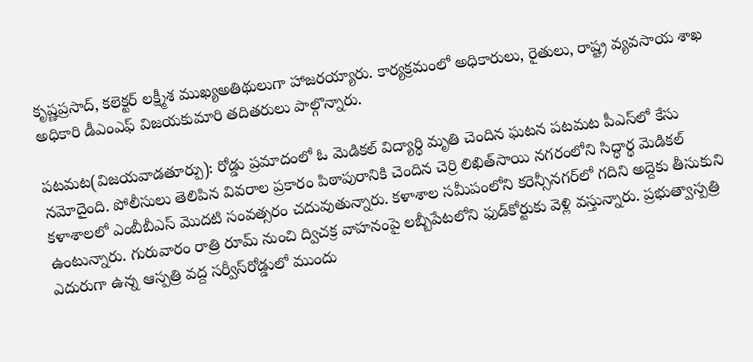కృష్ణప్రసాద్‌, కలెక్టర్‌ లక్ష్మీశ ముఖ్యఅతిథులుగా హాజరయ్యారు. కార్యక్రమంలో అధికారులు, రైతులు, రాష్ట్ర వ్యవసాయ శాఖ అధికారి డీఎంఎఫ్‌ విజయకుమారి తదితరులు పాల్గొన్నారు.

పటమట(విజయవాడతూర్పు): రోడ్డు ప్రమాదంలో ఓ మెడికల్‌ విద్యార్థి మృతి చెందిన ఘటన పటమట పీఎస్‌లో కేసు నమోదైంది. పోలీసులు తెలిపిన వివరాల ప్రకారం పిఠాపురానికి చెందిన చెర్రి లిఖిత్‌సాయి నగరంలోని సిద్ధార్థ మెడికల్‌ కళాశాలలో ఎంబీబీఎస్‌ మొదటి సంవత్సరం చదువుతున్నారు. కళాశాల సమీపంలోని కరెన్సీనగర్‌లో గదిని అద్దెకు తీసుకుని ఉంటున్నారు. గురువారం రాత్రి రూమ్‌ నుంచి ద్విచక్ర వాహనంపై లబ్బీపేటలోని ఫుడ్‌కోర్టుకు వెళ్లి వస్తున్నారు. ప్రభుత్వాస్పత్రి ఎదురుగా ఉన్న ఆస్పత్రి వద్ద సర్వీస్‌రోడ్డులో ముందు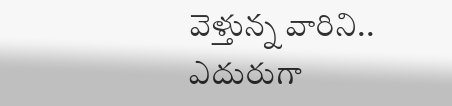వెళ్తున్న వారిని.. ఎదురుగా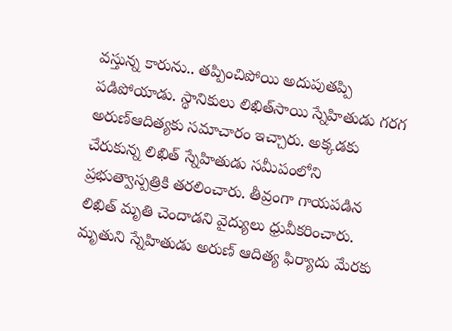వస్తున్న కారును.. తప్పించిపోయి అదుపుతప్పి పడిపోయాడు. స్థానికులు లిఖిత్‌సాయి స్నేహితుడు గరగ అరుణ్‌ఆదిత్యకు సమాచారం ఇచ్చారు. అక్కడకు చేరుకున్న లిఖిత్‌ స్నేహితుడు సమీపంలోని ప్రభుత్వాస్పత్రికి తరలించారు. తీవ్రంగా గాయపడిన లిఖిత్‌ మృతి చెందాడని వైద్యులు ధ్రువీకరించారు. మృతుని స్నేహితుడు అరుణ్‌ ఆదిత్య ఫిర్యాదు మేరకు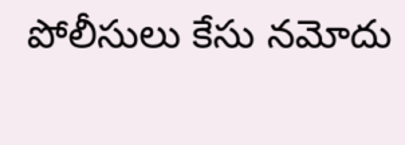పోలీసులు కేసు నమోదు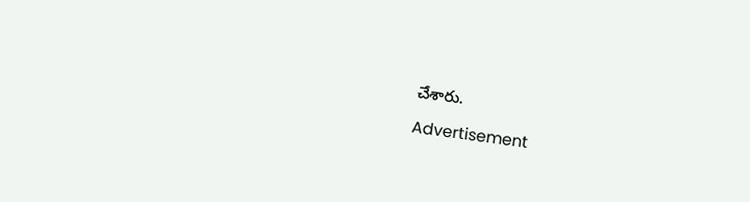చేశారు.

Advertisement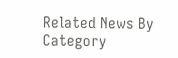Related News By Category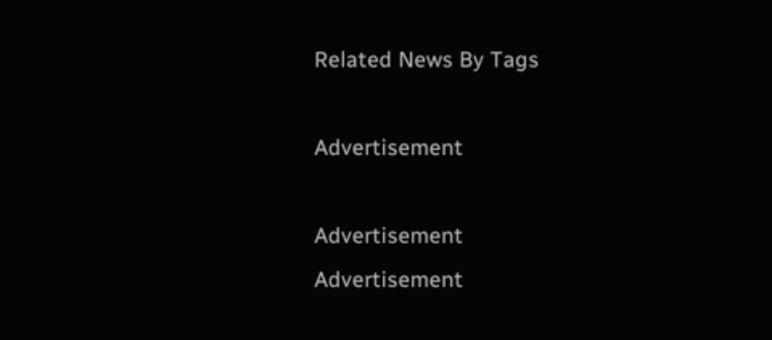Related News By Tags

Advertisement

Advertisement
Advertisement